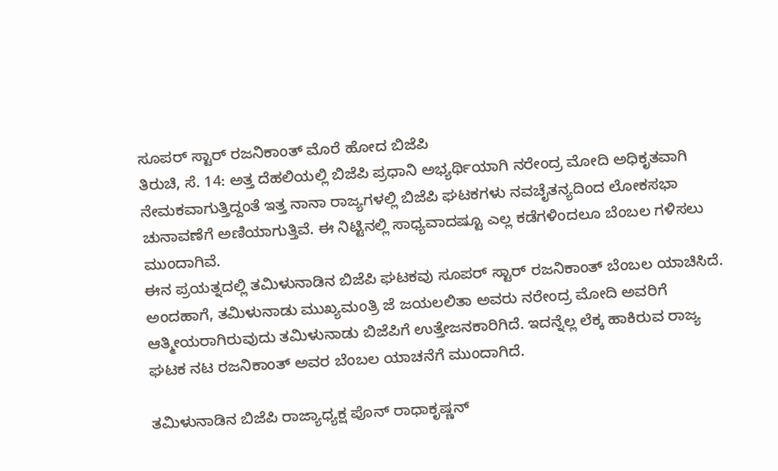ಸೂಪರ್ ಸ್ಟಾರ್ ರಜನಿಕಾಂತ್ ಮೊರೆ ಹೋದ ಬಿಜೆಪಿ
ತಿರುಚಿ, ಸೆ. 14: ಅತ್ತ ದೆಹಲಿಯಲ್ಲಿ ಬಿಜೆಪಿ ಪ್ರಧಾನಿ ಅಭ್ಯರ್ಥಿಯಾಗಿ ನರೇಂದ್ರ ಮೋದಿ ಅಧಿಕೃತವಾಗಿ ನೇಮಕವಾಗುತ್ತಿದ್ದಂತೆ ಇತ್ತ ನಾನಾ ರಾಜ್ಯಗಳಲ್ಲಿ ಬಿಜೆಪಿ ಘಟಕಗಳು ನವಚೈತನ್ಯದಿಂದ ಲೋಕಸಭಾ ಚುನಾವಣೆಗೆ ಅಣಿಯಾಗುತ್ತಿವೆ. ಈ ನಿಟ್ಟಿನಲ್ಲಿ ಸಾಧ್ಯವಾದಷ್ಟೂ ಎಲ್ಲ ಕಡೆಗಳಿಂದಲೂ ಬೆಂಬಲ ಗಳಿಸಲು ಮುಂದಾಗಿವೆ.
ಈನ ಪ್ರಯತ್ನದಲ್ಲಿ ತಮಿಳುನಾಡಿನ ಬಿಜೆಪಿ ಘಟಕವು ಸೂಪರ್ ಸ್ಟಾರ್ ರಜನಿಕಾಂತ್ ಬೆಂಬಲ ಯಾಚಿಸಿದೆ. ಅಂದಹಾಗೆ, ತಮಿಳುನಾಡು ಮುಖ್ಯಮಂತ್ರಿ ಜೆ ಜಯಲಲಿತಾ ಅವರು ನರೇಂದ್ರ ಮೋದಿ ಅವರಿಗೆ ಆತ್ಮೀಯರಾಗಿರುವುದು ತಮಿಳುನಾಡು ಬಿಜೆಪಿಗೆ ಉತ್ತೇಜನಕಾರಿಗಿದೆ. ಇದನ್ನೆಲ್ಲ ಲೆಕ್ಕ ಹಾಕಿರುವ ರಾಜ್ಯ ಘಟಕ ನಟ ರಜನಿಕಾಂತ್ ಅವರ ಬೆಂಬಲ ಯಾಚನೆಗೆ ಮುಂದಾಗಿದೆ.

ತಮಿಳುನಾಡಿನ ಬಿಜೆಪಿ ರಾಜ್ಯಾಧ್ಯಕ್ಷ ಪೊನ್ ರಾಧಾಕೃಷ್ಣನ್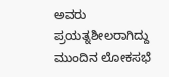ಅವರು ಪ್ರಯತ್ನಶೀಲರಾಗಿದ್ದು ಮುಂದಿನ ಲೋಕಸಭೆ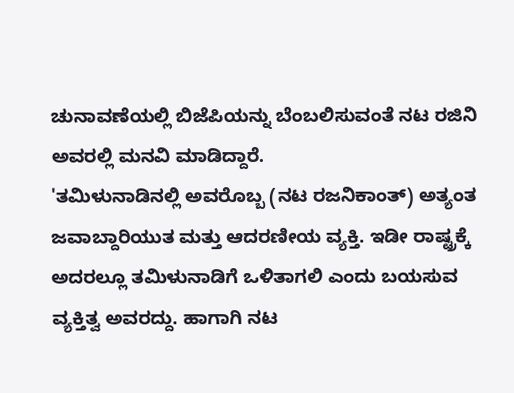ಚುನಾವಣೆಯಲ್ಲಿ ಬಿಜೆಪಿಯನ್ನು ಬೆಂಬಲಿಸುವಂತೆ ನಟ ರಜಿನಿ ಅವರಲ್ಲಿ ಮನವಿ ಮಾಡಿದ್ದಾರೆ.
'ತಮಿಳುನಾಡಿನಲ್ಲಿ ಅವರೊಬ್ಬ (ನಟ ರಜನಿಕಾಂತ್) ಅತ್ಯಂತ ಜವಾಬ್ದಾರಿಯುತ ಮತ್ತು ಆದರಣೀಯ ವ್ಯಕ್ತಿ. ಇಡೀ ರಾಷ್ಟ್ರಕ್ಕೆ ಅದರಲ್ಲೂ ತಮಿಳುನಾಡಿಗೆ ಒಳಿತಾಗಲಿ ಎಂದು ಬಯಸುವ ವ್ಯಕ್ತಿತ್ವ ಅವರದ್ದು. ಹಾಗಾಗಿ ನಟ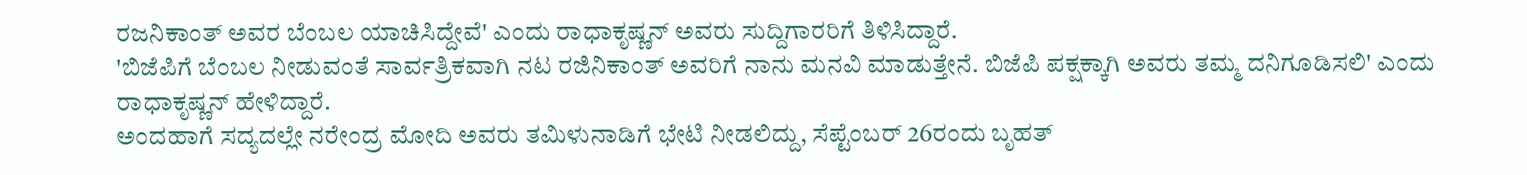ರಜನಿಕಾಂತ್ ಅವರ ಬೆಂಬಲ ಯಾಚಿಸಿದ್ದೇವೆ' ಎಂದು ರಾಧಾಕೃಷ್ಣನ್ ಅವರು ಸುದ್ದಿಗಾರರಿಗೆ ತಿಳಿಸಿದ್ದಾರೆ.
'ಬಿಜೆಪಿಗೆ ಬೆಂಬಲ ನೀಡುವಂತೆ ಸಾರ್ವತ್ರಿಕವಾಗಿ ನಟ ರಜಿನಿಕಾಂತ್ ಅವರಿಗೆ ನಾನು ಮನವಿ ಮಾಡುತ್ತೇನೆ. ಬಿಜೆಪಿ ಪಕ್ಷಕ್ಕಾಗಿ ಅವರು ತಮ್ಮ ದನಿಗೂಡಿಸಲಿ' ಎಂದು ರಾಧಾಕೃಷ್ಣನ್ ಹೇಳಿದ್ದಾರೆ.
ಅಂದಹಾಗೆ ಸದ್ಯದಲ್ಲೇ ನರೇಂದ್ರ ಮೋದಿ ಅವರು ತಮಿಳುನಾಡಿಗೆ ಭೇಟಿ ನೀಡಲಿದ್ದು, ಸೆಪ್ಟೆಂಬರ್ 26ರಂದು ಬೃಹತ್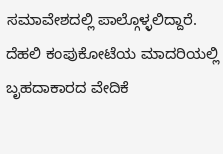ಸಮಾವೇಶದಲ್ಲಿ ಪಾಲ್ಗೊಳ್ಳಲಿದ್ದಾರೆ. ದೆಹಲಿ ಕಂಪುಕೋಟೆಯ ಮಾದರಿಯಲ್ಲಿ ಬೃಹದಾಕಾರದ ವೇದಿಕೆ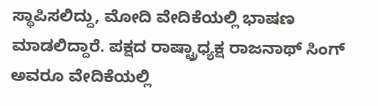ಸ್ಥಾಪಿಸಲಿದ್ದು, ಮೋದಿ ವೇದಿಕೆಯಲ್ಲಿ ಭಾಷಣ ಮಾಡಲಿದ್ದಾರೆ. ಪಕ್ಷದ ರಾಷ್ಟ್ರಾಧ್ಯಕ್ಷ ರಾಜನಾಥ್ ಸಿಂಗ್ ಅವರೂ ವೇದಿಕೆಯಲ್ಲಿ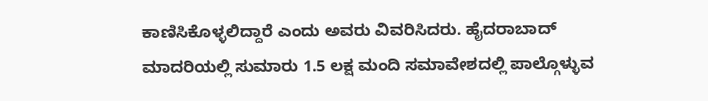ಕಾಣಿಸಿಕೊಳ್ಳಲಿದ್ದಾರೆ ಎಂದು ಅವರು ವಿವರಿಸಿದರು. ಹೈದರಾಬಾದ್ ಮಾದರಿಯಲ್ಲಿ ಸುಮಾರು 1.5 ಲಕ್ಷ ಮಂದಿ ಸಮಾವೇಶದಲ್ಲಿ ಪಾಲ್ಗೊಳ್ಳುವ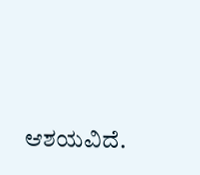ಆಶಯವಿದೆ.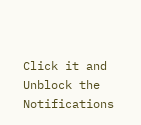Click it and Unblock the Notifications